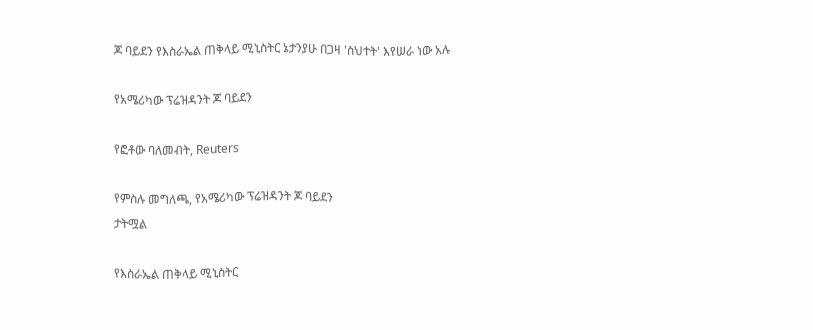ጆ ባይደን የእስራኤል ጠቅላይ ሚኒስትር ኔታንያሁ በጋዛ 'ስህተት' እየሠራ ነው አሉ

የአሜሪካው ፕሬዝዳንት ጆ ባይደን

የፎቶው ባለመብት, Reuters

የምስሉ መግለጫ, የአሜሪካው ፕሬዝዳንት ጆ ባይደን
ታትሟል

የእስራኤል ጠቅላይ ሚኒስትር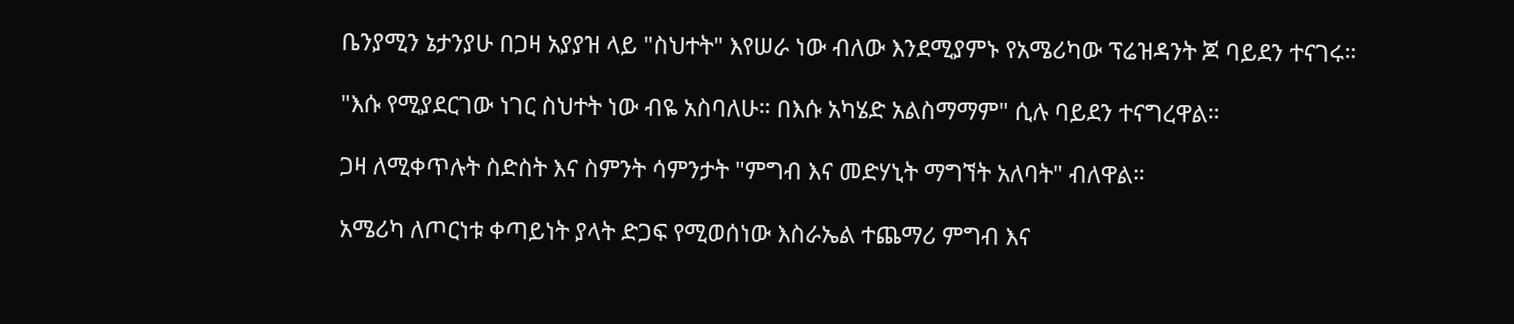ቤንያሚን ኔታንያሁ በጋዛ አያያዝ ላይ "ስህተት" እየሠራ ነው ብለው እንደሚያምኑ የአሜሪካው ፕሬዝዳንት ጆ ባይደን ተናገሩ።

"እሱ የሚያደርገው ነገር ስህተት ነው ብዬ አስባለሁ። በእሱ አካሄድ አልስማማም" ሲሉ ባይደን ተናግረዋል።

ጋዛ ለሚቀጥሉት ስድስት እና ስምንት ሳምንታት "ምግብ እና መድሃኒት ማግኘት አለባት" ብለዋል።

አሜሪካ ለጦርነቱ ቀጣይነት ያላት ድጋፍ የሚወሰነው እስራኤል ተጨማሪ ምግብ እና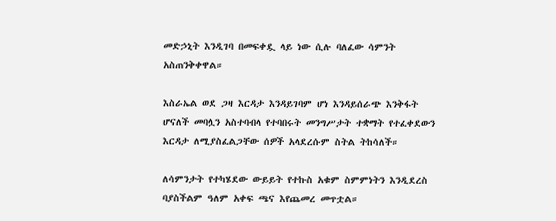መድኃኒት እንዲገባ በመፍቀዷ ላይ ነው ሲሉ ባለፈው ሳምንት አስጠንቅቀዋል።

እስራኤል ወደ ጋዛ እርዳታ እንዳይገባም ሆነ እንዳይሰራጭ እንቅፋት ሆናለች መባሏን አስተባብላ የተባበሩት መንግሥታት ተቋማት የተፈቀደውን እርዳታ ለሚያስፈልጋቸው ሰዎች አላደረሱም ስትል ትከሳለች።

ለሳምንታት የተካሄደው ውይይት የተኩስ አቁም ስምምነትን እንዲደረስ ባያስችልም ዓለም አቀፍ ጫና እየጨመረ መጥቷል።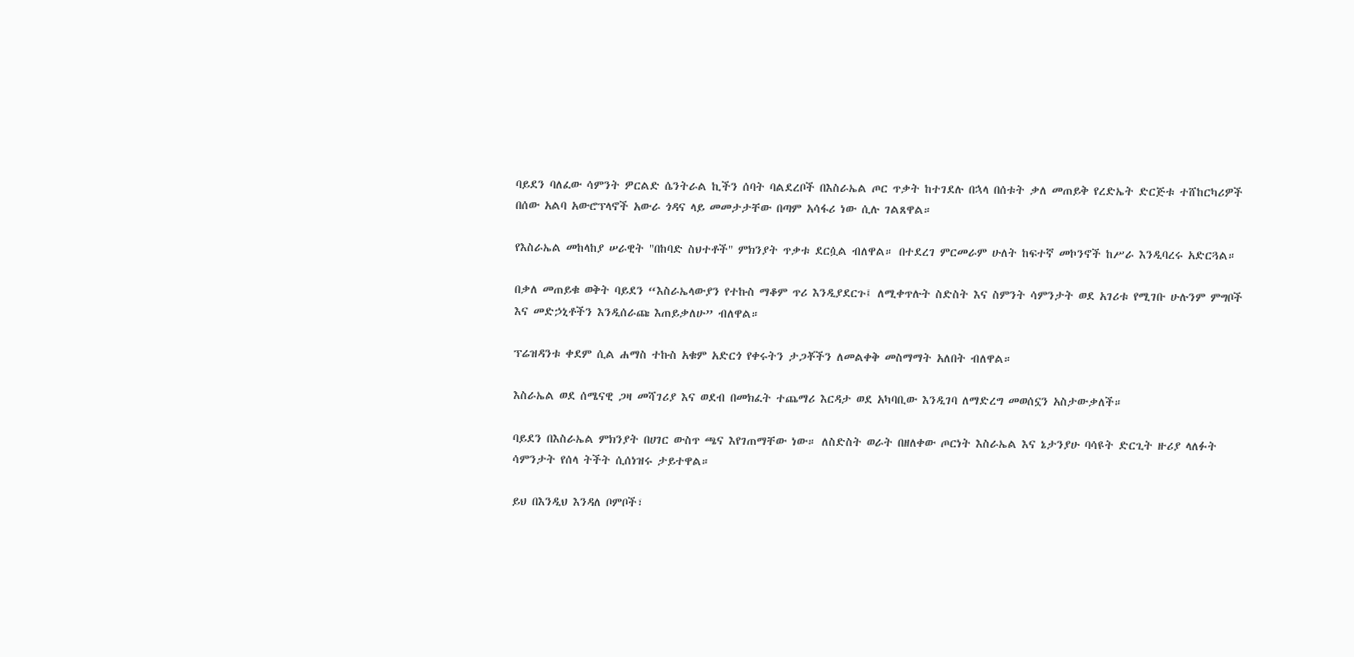ባይደን ባለፈው ሳምንት ዎርልድ ሴንትራል ኪችን ሰባት ባልደረቦች በእስራኤል ጦር ጥቃት ከተገደሉ በኋላ በሰቱት ቃለ መጠይቅ የረድኤት ድርጅቱ ተሸከርካሪዎች በሰው አልባ አውሮፕላኖች አውራ ጎዳና ላይ መመታታቸው በጣም አሳፋሪ ነው ሲሉ ገልጸዋል።

የእስራኤል መከላከያ ሠራዊት "በከባድ ስህተቶች" ምክንያት ጥቃቱ ደርሷል ብለዋል። በተደረገ ምርመራም ሁለት ከፍተኛ መኮንኖች ከሥራ እንዲባረሩ አድርጓል።

በቃለ መጠይቁ ወቅት ባይደን “እስራኤላውያን የተኩስ ማቆም ጥሪ እንዲያደርጉ፤ ለሚቀጥሉት ስድስት እና ስምንት ሳምንታት ወደ አገሪቱ የሚገቡ ሁሉንም ምግቦች እና መድኃኒቶችን እንዲሰራጩ እጠይቃለሁ” ብለዋል።

ፕሬዝዳንቱ ቀደም ሲል ሐማስ ተኩስ አቁም አድርጎ የቀሩትን ታጋቾችን ለመልቀቅ መስማማት አለበት ብለዋል።

እስራኤል ወደ ሰሜናዊ ጋዛ መሻገሪያ እና ወደብ በመክፈት ተጨማሪ እርዳታ ወደ አካባቢው እንዲገባ ለማድረግ መወሰኗን አስታውቃለች።

ባይደን በእስራኤል ምክንያት በሀገር ውስጥ ጫና እየገጠማቸው ነው። ለስድስት ወራት በዘለቀው ጦርነት እስራኤል እና ኔታንያሁ ባሳዩት ድርጊት ዙሪያ ላለፉት ሳምንታት የሰላ ትችት ሲሰነዝሩ ታይተዋል።

ይህ በእንዲህ እንዳለ ቦምቦች፣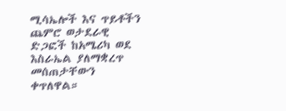ሚሳኤሎች እና ጥይቶችን ጨምሮ ወታደራዊ ድጋፎች ከአሜሪካ ወደ እስራኤል ያለማቋረጥ መሰጠታቸውን ቀጥለዋል።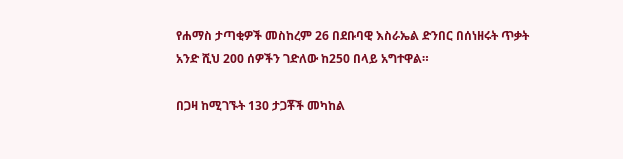የሐማስ ታጣቂዎች መስከረም 26 በደቡባዊ እስራኤል ድንበር በሰነዘሩት ጥቃት አንድ ሺህ 200 ሰዎችን ገድለው ከ250 በላይ አግተዋል።

በጋዛ ከሚገኙት 130 ታጋቾች መካከል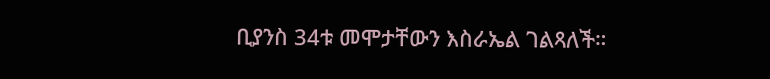ቢያንስ 34ቱ መሞታቸውን እስራኤል ገልጻለች።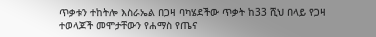ጥቃቱን ተከትሎ እስራኤል በጋዛ ባካሄደችው ጥቃት ከ33 ሺህ በላይ የጋዛ ተወላጆች መሞታቸውን የሐማስ የጤና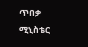ጥበቃ ሚኒስቴር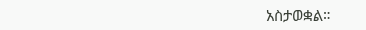አስታወቋል።